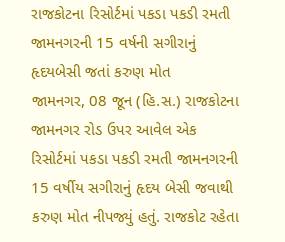રાજકોટના રિસોર્ટમાં પકડા પકડી રમતી જામનગરની 15 વર્ષની સગીરાનું હૃદયબેસી જતાં કરુણ મોત
જામનગર, 08 જૂન (હિ.સ.) રાજકોટના જામનગર રોડ ઉપર આવેલ એક રિસોર્ટમાં પકડા પકડી રમતી જામનગરની 15 વર્ષીય સગીરાનું હૃદય બેસી જવાથી કરુણ મોત નીપજ્યું હતું. રાજકોટ રહેતા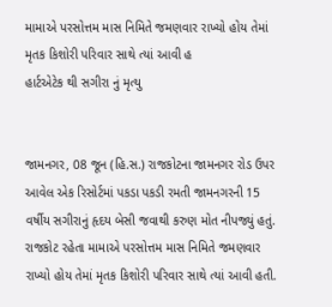મામાએ પરસોત્તમ માસ નિમિતે જમણવાર રાખ્યો હોય તેમાં મૃતક કિશોરી પરિવાર સાથે ત્યાં આવી હ
હાર્ટએટેક થી સગીરા નું મૃત્યુ


જામનગર, 08 જૂન (હિ.સ.) રાજકોટના જામનગર રોડ ઉપર આવેલ એક રિસોર્ટમાં પકડા પકડી રમતી જામનગરની 15 વર્ષીય સગીરાનું હૃદય બેસી જવાથી કરુણ મોત નીપજ્યું હતું. રાજકોટ રહેતા મામાએ પરસોત્તમ માસ નિમિતે જમણવાર રાખ્યો હોય તેમાં મૃતક કિશોરી પરિવાર સાથે ત્યાં આવી હતી.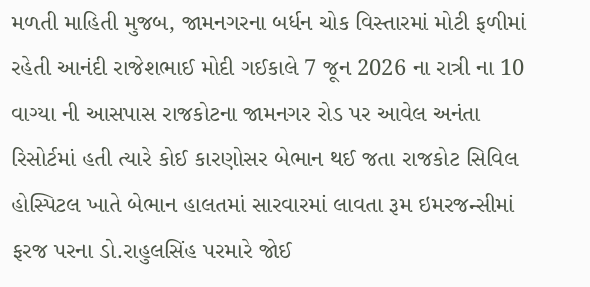મળતી માહિતી મુજબ, જામનગરના બર્ધન ચોક વિસ્તારમાં મોટી ફળીમાં રહેતી આનંદી રાજેશભાઈ મોદી ગઈકાલે 7 જૂન 2026 ના રાત્રી ના 10 વાગ્યા ની આસપાસ રાજકોટના જામનગર રોડ પર આવેલ અનંતા રિસોર્ટમાં હતી ત્યારે કોઈ કારણોસર બેભાન થઈ જતા રાજકોટ સિવિલ હોસ્પિટલ ખાતે બેભાન હાલતમાં સારવારમાં લાવતા રૂમ ઇમરજન્સીમાં ફરજ પરના ડો.રાહુલસિંહ પરમારે જોઈ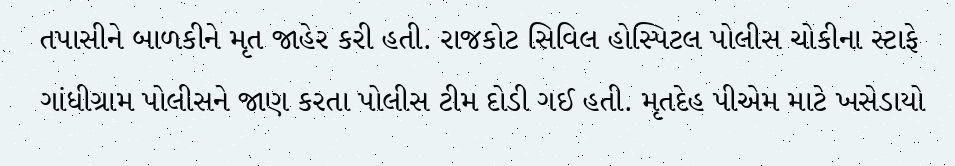તપાસીને બાળકીને મૃત જાહેર કરી હતી. રાજકોટ સિવિલ હોસ્પિટલ પોલીસ ચોકીના સ્ટાફે ગાંધીગ્રામ પોલીસને જાણ કરતા પોલીસ ટીમ દોડી ગઈ હતી. મૃતદેહ પીએમ માટે ખસેડાયો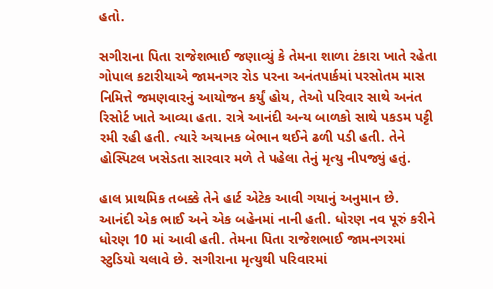હતો.

સગીરાના પિતા રાજેશભાઈ જણાવ્યું કે તેમના શાળા ટંકારા ખાતે રહેતા ગોપાલ કટારીયાએ જામનગર રોડ પરના અનંતપાર્કમાં પરસોતમ માસ નિમિત્તે જમણવારનું આયોજન કર્યું હોય, તેઓ પરિવાર સાથે અનંત રિસોર્ટ ખાતે આવ્યા હતા. રાત્રે આનંદી અન્ય બાળકો સાથે પકડમ પટ્ટી રમી રહી હતી. ત્યારે અચાનક બેભાન થઈને ઢળી પડી હતી. તેને હોસ્પિટલ ખસેડતા સારવાર મળે તે પહેલા તેનું મૃત્યુ નીપજ્યું હતું.

હાલ પ્રાથમિક તબક્કે તેને હાર્ટ એટેક આવી ગયાનું અનુમાન છે. આનંદી એક ભાઈ અને એક બહેનમાં નાની હતી. ધોરણ નવ પૂરું કરીને ધોરણ 10 માં આવી હતી. તેમના પિતા રાજેશભાઈ જામનગરમાં સ્ટુડિયો ચલાવે છે. સગીરાના મૃત્યુથી પરિવારમાં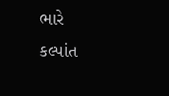ભારે કલ્પાંત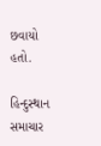છવાયો હતો.

હિન્દુસ્થાન સમાચાર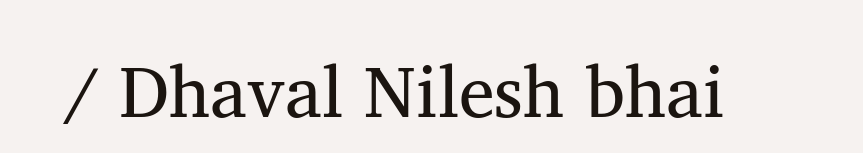/ Dhaval Nilesh bhai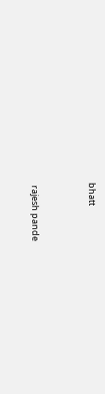bhatt


 rajesh pande